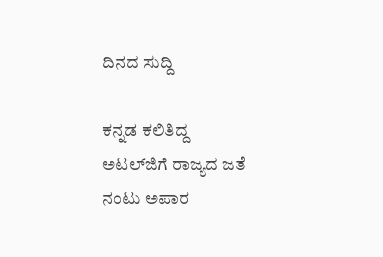ದಿನದ ಸುದ್ದಿ

ಕನ್ನಡ ಕಲಿತಿದ್ದ ಅಟಲ್‌ಜಿಗೆ ರಾಜ್ಯದ ಜತೆ ನಂಟು ಅಪಾರ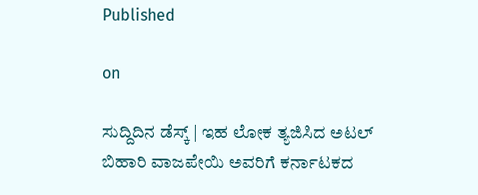Published

on

ಸುದ್ದಿದಿನ ಡೆಸ್ಕ್ | ಇಹ ಲೋಕ ತ್ಯಜಿಸಿದ ಅಟಲ್ ಬಿಹಾರಿ ವಾಜಪೇಯಿ ಅವರಿಗೆ ಕರ್ನಾಟಕದ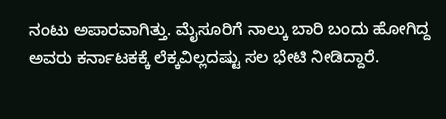ನಂಟು ಅಪಾರವಾಗಿತ್ತು. ಮೈಸೂರಿಗೆ ನಾಲ್ಕು ಬಾರಿ ಬಂದು ಹೋಗಿದ್ದ ಅವರು ಕರ್ನಾಟಕಕ್ಕೆ ಲೆಕ್ಕವಿಲ್ಲದಷ್ಟು ಸಲ ಭೇಟಿ ನೀಡಿದ್ದಾರೆ.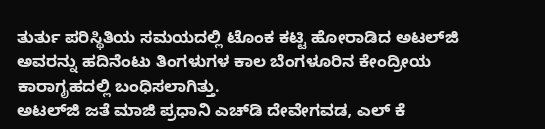ತುರ್ತು ಪರಿಸ್ಥಿತಿಯ ಸಮಯದಲ್ಲಿ ಟೊಂಕ ಕಟ್ಟಿ ಹೋರಾಡಿದ ಅಟಲ್‌ಜಿ ಅವರನ್ನು ಹದಿನೆಂಟು ತಿಂಗಳುಗಳ ಕಾಲ ಬೆಂಗಳೂರಿನ ಕೇಂದ್ರೀಯ ಕಾರಾಗೃಹದಲ್ಲಿ ಬಂಧಿಸಲಾಗಿತ್ತು.
ಅಟಲ್‌ಜಿ ಜತೆ ಮಾಜಿ ಪ್ರಧಾನಿ ಎಚ್‌ಡಿ ದೇವೇಗವಡ, ಎಲ್ ಕೆ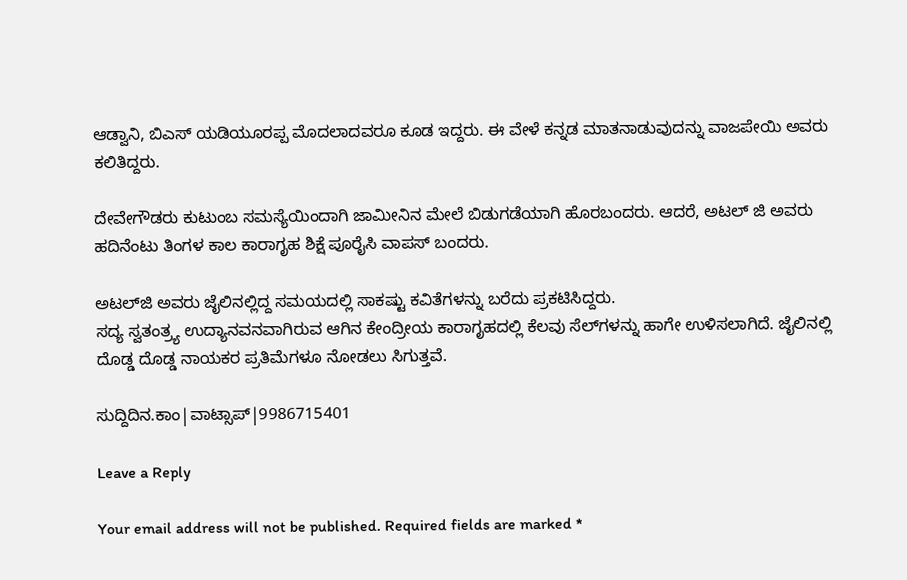ಆಡ್ವಾನಿ, ಬಿಎಸ್ ಯಡಿಯೂರಪ್ಪ ಮೊದಲಾದವರೂ ಕೂಡ ಇದ್ದರು. ಈ ವೇಳೆ ಕನ್ನಡ ಮಾತನಾಡುವುದನ್ನು ವಾಜಪೇಯಿ ಅವರು ಕಲಿತಿದ್ದರು.

ದೇವೇಗೌಡರು ಕುಟುಂಬ ಸಮಸ್ಯೆಯಿಂದಾಗಿ ಜಾಮೀನಿನ ಮೇಲೆ ಬಿಡುಗಡೆಯಾಗಿ ಹೊರಬಂದರು. ಆದರೆ, ಅಟಲ್ ಜಿ ಅವರು ಹದಿನೆಂಟು ತಿಂಗಳ ಕಾಲ ಕಾರಾಗೃಹ ಶಿಕ್ಷೆ ಪೂರೈಸಿ ವಾಪಸ್ ಬಂದರು.

ಅಟಲ್‌ಜಿ ಅವರು ಜೈಲಿನಲ್ಲಿದ್ದ ಸಮಯದಲ್ಲಿ ಸಾಕಷ್ಟು ಕವಿತೆಗಳನ್ನು ಬರೆದು ಪ್ರಕಟಿಸಿದ್ದರು.
ಸದ್ಯ ಸ್ವತಂತ್ರ್ಯ ಉದ್ಯಾನವನವಾಗಿರುವ ಆಗಿನ ಕೇಂದ್ರೀಯ ಕಾರಾಗೃಹದಲ್ಲಿ ಕೆಲವು ಸೆಲ್‌ಗಳನ್ನು ಹಾಗೇ ಉಳಿಸಲಾಗಿದೆ. ಜೈಲಿನಲ್ಲಿ ದೊಡ್ಡ ದೊಡ್ಡ ನಾಯಕರ ಪ್ರತಿಮೆಗಳೂ ನೋಡಲು ಸಿಗುತ್ತವೆ.

ಸುದ್ದಿದಿನ.ಕಾಂ|ವಾಟ್ಸಾಪ್|9986715401

Leave a Reply

Your email address will not be published. Required fields are marked *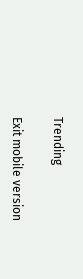Trending

Exit mobile version